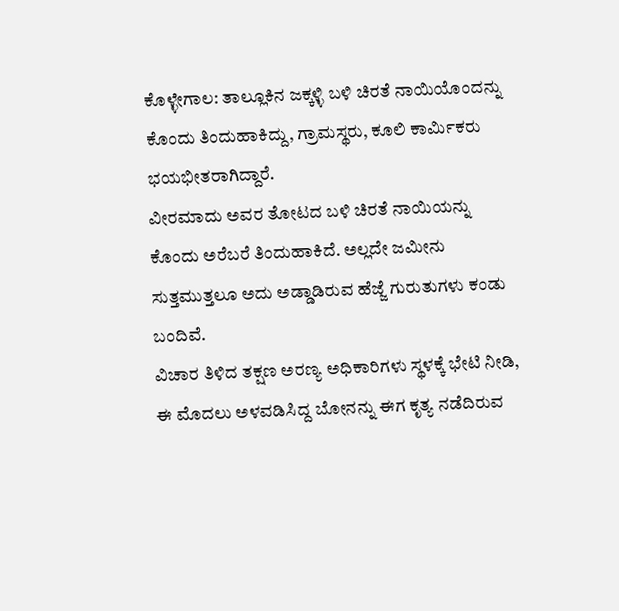ಕೊಳ್ಳೇಗಾಲ: ತಾಲ್ಲೂಕಿನ ಜಕ್ಕಳ್ಳಿ ಬಳಿ ಚಿರತೆ ನಾಯಿಯೊಂದನ್ನು ಕೊಂದು ತಿಂದುಹಾಕಿದ್ದು, ಗ್ರಾಮಸ್ಥರು, ಕೂಲಿ ಕಾರ್ಮಿಕರು ಭಯಭೀತರಾಗಿದ್ದಾರೆ.
ವೀರಮಾದು ಅವರ ತೋಟದ ಬಳಿ ಚಿರತೆ ನಾಯಿಯನ್ನು ಕೊಂದು ಅರೆಬರೆ ತಿಂದುಹಾಕಿದೆ. ಅಲ್ಲದೇ ಜಮೀನು ಸುತ್ತಮುತ್ತಲೂ ಅದು ಅಡ್ಡಾಡಿರುವ ಹೆಜ್ಜೆ ಗುರುತುಗಳು ಕಂಡು ಬಂದಿವೆ.
ವಿಚಾರ ತಿಳಿದ ತಕ್ಷಣ ಅರಣ್ಯ ಅಧಿಕಾರಿಗಳು ಸ್ಥಳಕ್ಕೆ ಭೇಟಿ ನೀಡಿ, ಈ ಮೊದಲು ಅಳವಡಿಸಿದ್ದ ಬೋನನ್ನು ಈಗ ಕೃತ್ಯ ನಡೆದಿರುವ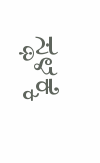ಸ್ಥಳಕ್ಕೆ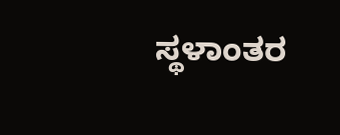ಸ್ಥಳಾಂತರ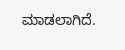ಮಾಡಲಾಗಿದೆ.